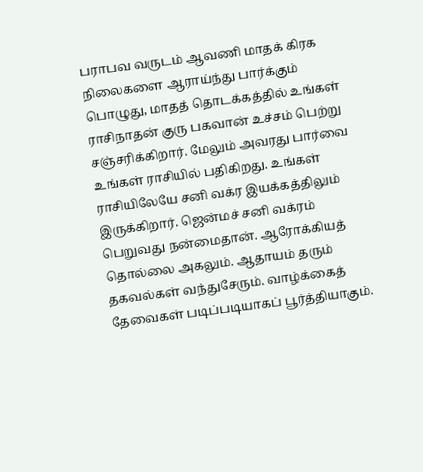பராபவ வருடம் ஆவணி மாதக் கிரக நிலைகளை ஆராய்ந்து பார்க்கும் பொழுது, மாதத் தொடக்கத்தில் உங்கள் ராசிநாதன் குரு பகவான் உச்சம் பெற்று சஞ்சரிக்கிறார். மேலும் அவரது பார்வை உங்கள் ராசியில் பதிகிறது. உங்கள் ராசியிலேயே சனி வக்ர இயக்கத்திலும் இருக்கிறார். ஜென்மச் சனி வக்ரம் பெறுவது நன்மைதான். ஆரோக்கியத் தொல்லை அகலும். ஆதாயம் தரும் தகவல்கள் வந்துசேரும். வாழ்க்கைத் தேவைகள் படிப்படியாகப் பூர்த்தியாகும்.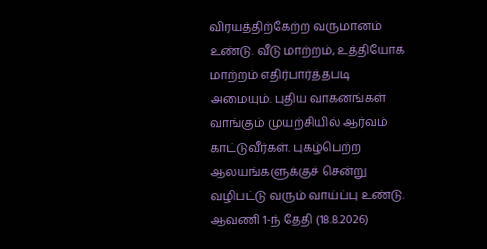விரயத்திற்கேற்ற வருமானம் உண்டு. வீடு மாற்றம், உத்தியோக மாற்றம் எதிர்பார்த்தபடி அமையும். புதிய வாகனங்கள் வாங்கும் முயற்சியில் ஆர்வம் காட்டுவீர்கள். புகழ்பெற்ற ஆலயங்களுக்குச் சென்று வழிபட்டு வரும் வாய்ப்பு உண்டு.
ஆவணி 1-ந் தேதி (18.8.2026)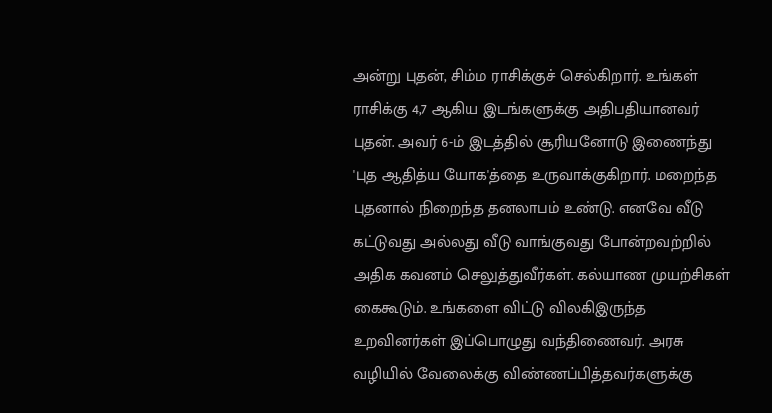அன்று புதன், சிம்ம ராசிக்குச் செல்கிறார். உங்கள் ராசிக்கு 4,7 ஆகிய இடங்களுக்கு அதிபதியானவர் புதன். அவர் 6-ம் இடத்தில் சூரியனோடு இணைந்து 'புத ஆதித்ய யோக'த்தை உருவாக்குகிறார். மறைந்த புதனால் நிறைந்த தனலாபம் உண்டு. எனவே வீடு கட்டுவது அல்லது வீடு வாங்குவது போன்றவற்றில் அதிக கவனம் செலுத்துவீர்கள். கல்யாண முயற்சிகள் கைகூடும். உங்களை விட்டு விலகிஇருந்த உறவினர்கள் இப்பொழுது வந்திணைவர். அரசு வழியில் வேலைக்கு விண்ணப்பித்தவர்களுக்கு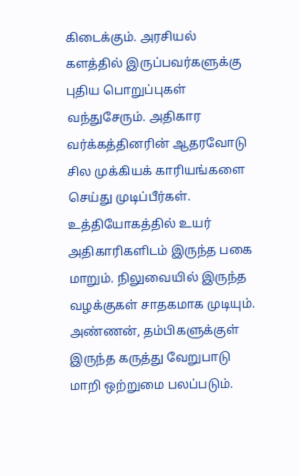கிடைக்கும். அரசியல் களத்தில் இருப்பவர்களுக்கு புதிய பொறுப்புகள் வந்துசேரும். அதிகார வர்க்கத்தினரின் ஆதரவோடு சில முக்கியக் காரியங்களை செய்து முடிப்பீர்கள். உத்தியோகத்தில் உயர் அதிகாரிகளிடம் இருந்த பகை மாறும். நிலுவையில் இருந்த வழக்குகள் சாதகமாக முடியும். அண்ணன், தம்பிகளுக்குள் இருந்த கருத்து வேறுபாடு மாறி ஒற்றுமை பலப்படும்.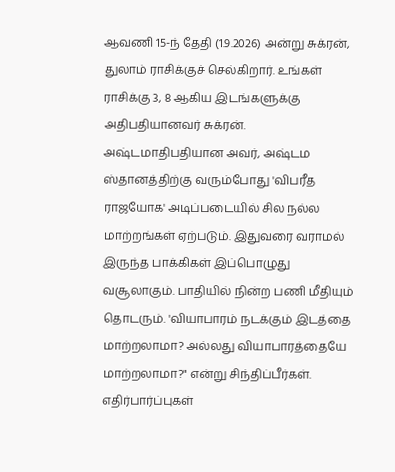ஆவணி 15-ந் தேதி (1.9.2026) அன்று சுக்ரன், துலாம் ராசிக்குச் செல்கிறார். உங்கள் ராசிக்கு 3, 8 ஆகிய இடங்களுக்கு அதிபதியானவர் சுக்ரன். அஷ்டமாதிபதியான அவர், அஷ்டம ஸ்தானத்திற்கு வரும்போது 'விபரீத ராஜயோக' அடிப்படையில் சில நல்ல மாற்றங்கள் ஏற்படும். இதுவரை வராமல் இருந்த பாக்கிகள் இப்பொழுது வசூலாகும். பாதியில் நின்ற பணி மீதியும் தொடரும். 'வியாபாரம் நடக்கும் இடத்தை மாற்றலாமா? அல்லது வியாபாரத்தையே மாற்றலாமா?" என்று சிந்திப்பீர்கள். எதிர்பார்ப்புகள்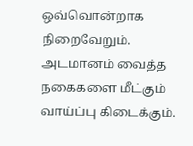ஒவ்வொன்றாக நிறைவேறும். அடமானம் வைத்த நகைகளை மீட்கும் வாய்ப்பு கிடைக்கும்.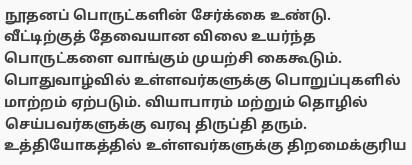நூதனப் பொருட்களின் சேர்க்கை உண்டு. வீட்டிற்குத் தேவையான விலை உயர்ந்த பொருட்களை வாங்கும் முயற்சி கைகூடும்.
பொதுவாழ்வில் உள்ளவர்களுக்கு பொறுப்புகளில் மாற்றம் ஏற்படும். வியாபாரம் மற்றும் தொழில் செய்பவர்களுக்கு வரவு திருப்தி தரும். உத்தியோகத்தில் உள்ளவர்களுக்கு திறமைக்குரிய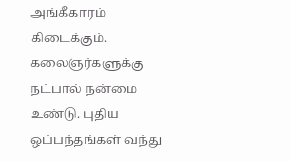அங்கீகாரம் கிடைக்கும். கலைஞர்களுக்கு நட்பால் நன்மை உண்டு. புதிய ஒப்பந்தங்கள் வந்து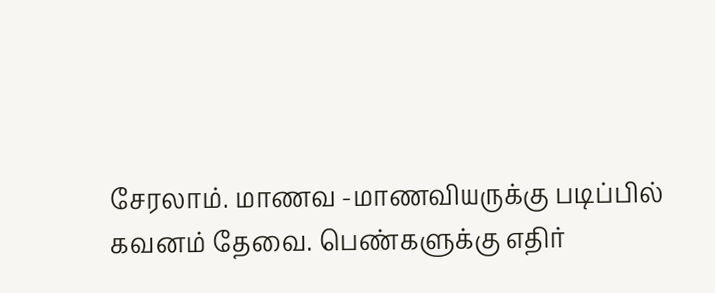சேரலாம். மாணவ -மாணவியருக்கு படிப்பில் கவனம் தேவை. பெண்களுக்கு எதிர்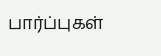பார்ப்புகள்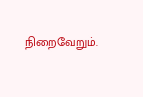நிறைவேறும்.